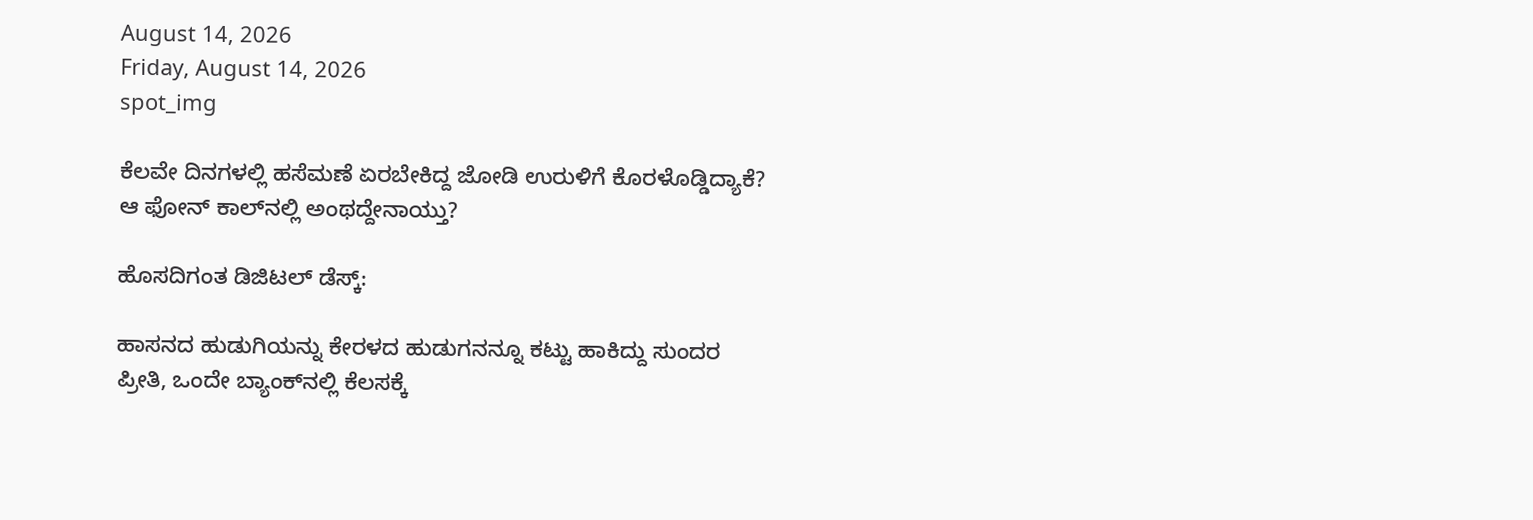August 14, 2026
Friday, August 14, 2026
spot_img

ಕೆಲವೇ ದಿನಗಳಲ್ಲಿ ಹಸೆಮಣೆ ಏರಬೇಕಿದ್ದ ಜೋಡಿ ಉರುಳಿಗೆ ಕೊರಳೊಡ್ಡಿದ್ಯಾಕೆ? ಆ ಫೋನ್‌ ಕಾಲ್‌ನಲ್ಲಿ ಅಂಥದ್ದೇನಾಯ್ತು?

ಹೊಸದಿಗಂತ ಡಿಜಿಟಲ್‌ ಡೆಸ್ಕ್‌:

ಹಾಸನದ ಹುಡುಗಿಯನ್ನು ಕೇರಳದ ಹುಡುಗನನ್ನೂ ಕಟ್ಟು ಹಾಕಿದ್ದು ಸುಂದರ ಪ್ರೀತಿ, ಒಂದೇ ಬ್ಯಾಂಕ್‌ನಲ್ಲಿ ಕೆಲಸಕ್ಕೆ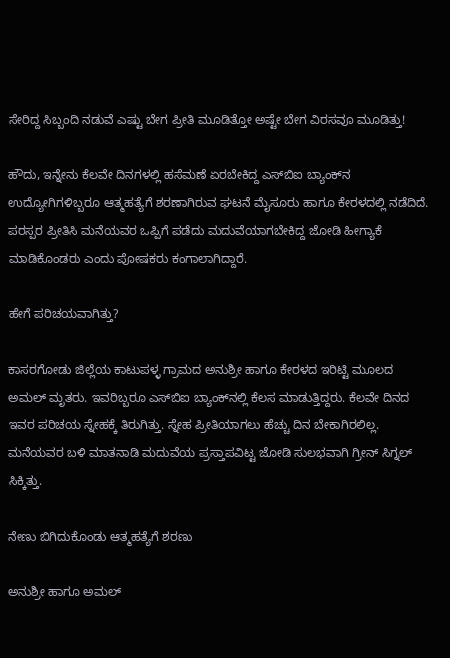ಸೇರಿದ್ದ ಸಿಬ್ಬಂದಿ ನಡುವೆ ಎಷ್ಟು ಬೇಗ ಪ್ರೀತಿ ಮೂಡಿತ್ತೋ ಅಷ್ಟೇ ಬೇಗ ವಿರಸವೂ ಮೂಡಿತ್ತು!

ಹೌದು, ಇನ್ನೇನು ಕೆಲವೇ ದಿನಗಳಲ್ಲಿ ಹಸೆಮಣೆ ಏರಬೇಕಿದ್ದ ಎಸ್‌ಬಿಐ ಬ್ಯಾಂಕ್‌ನ ಉದ್ಯೋಗಿಗಳಿಬ್ಬರೂ ಆತ್ಮಹತ್ಯೆಗೆ ಶರಣಾಗಿರುವ ಘಟನೆ ಮೈಸೂರು ಹಾಗೂ ಕೇರಳದಲ್ಲಿ ನಡೆದಿದೆ. ಪರಸ್ಪರ ಪ್ರೀತಿಸಿ ಮನೆಯವರ ಒಪ್ಪಿಗೆ ಪಡೆದು ಮದುವೆಯಾಗಬೇಕಿದ್ದ ಜೋಡಿ ಹೀಗ್ಯಾಕೆ ಮಾಡಿಕೊಂಡರು ಎಂದು ಪೋಷಕರು ಕಂಗಾಲಾಗಿದ್ದಾರೆ.

ಹೇಗೆ ಪರಿಚಯವಾಗಿತ್ತು?

ಕಾಸರಗೋಡು ಜಿಲ್ಲೆಯ ಕಾಟುಪಳ್ಳ ಗ್ರಾಮದ ಅನುಶ್ರೀ ಹಾಗೂ ಕೇರಳದ ಇರಿಟ್ಟಿ ಮೂಲದ ಅಮಲ್‌ ಮೃತರು. ಇವರಿಬ್ಬರೂ ಎಸ್‌ಬಿಐ ಬ್ಯಾಂಕ್‌ನಲ್ಲಿ ಕೆಲಸ ಮಾಡುತ್ತಿದ್ದರು. ಕೆಲವೇ ದಿನದ ಇವರ ಪರಿಚಯ ಸ್ನೇಹಕ್ಕೆ ತಿರುಗಿತ್ತು. ಸ್ನೇಹ ಪ್ರೀತಿಯಾಗಲು ಹೆಚ್ಚು ದಿನ ಬೇಕಾಗಿರಲಿಲ್ಲ. ಮನೆಯವರ ಬಳಿ ಮಾತನಾಡಿ ಮದುವೆಯ ಪ್ರಸ್ತಾಪವಿಟ್ಟ ಜೋಡಿ ಸುಲಭವಾಗಿ ಗ್ರೀನ್‌ ಸಿಗ್ನಲ್‌ ಸಿಕ್ಕಿತ್ತು.

ನೇಣು ಬಿಗಿದುಕೊಂಡು ಆತ್ಮಹತ್ಯೆಗೆ ಶರಣು

ಅನುಶ್ರೀ ಹಾಗೂ ಅಮಲ್‌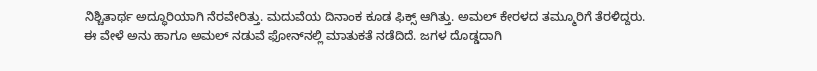ನಿಶ್ಚಿತಾರ್ಥ ಅದ್ಧೂರಿಯಾಗಿ ನೆರವೇರಿತ್ತು. ಮದುವೆಯ ದಿನಾಂಕ ಕೂಡ ಫಿಕ್ಸ್‌ ಆಗಿತ್ತು. ಅಮಲ್‌ ಕೇರಳದ ತಮ್ಮೂರಿಗೆ ತೆರಳಿದ್ದರು. ಈ ವೇಳೆ ಅನು ಹಾಗೂ ಅಮಲ್‌ ನಡುವೆ ಫೋನ್‌ನಲ್ಲಿ ಮಾತುಕತೆ ನಡೆದಿದೆ. ಜಗಳ ದೊಡ್ಡದಾಗಿ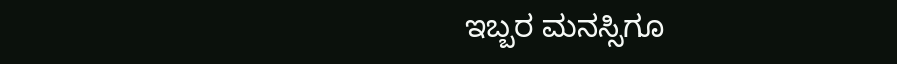ಇಬ್ಬರ ಮನಸ್ಸಿಗೂ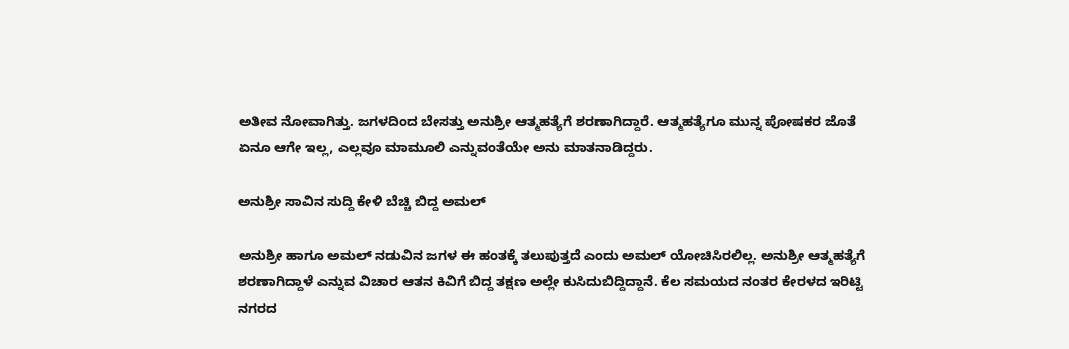ಅತೀವ ನೋವಾಗಿತ್ತು. ಜಗಳದಿಂದ ಬೇಸತ್ತು ಅನುಶ್ರೀ ಆತ್ಮಹತ್ಯೆಗೆ ಶರಣಾಗಿದ್ದಾರೆ. ಆತ್ಮಹತ್ಯೆಗೂ ಮುನ್ನ ಪೋಷಕರ ಜೊತೆ ಏನೂ ಆಗೇ ಇಲ್ಲ, ಎಲ್ಲವೂ ಮಾಮೂಲಿ ಎನ್ನುವಂತೆಯೇ ಅನು ಮಾತನಾಡಿದ್ದರು.

ಅನುಶ್ರೀ ಸಾವಿನ ಸುದ್ದಿ ಕೇಳಿ ಬೆಚ್ಚಿ ಬಿದ್ದ ಅಮಲ್‌

ಅನುಶ್ರೀ ಹಾಗೂ ಅಮಲ್‌ ನಡುವಿನ ಜಗಳ ಈ ಹಂತಕ್ಕೆ ತಲುಪುತ್ತದೆ ಎಂದು ಅಮಲ್‌ ಯೋಚಿಸಿರಲಿಲ್ಲ. ಅನುಶ್ರೀ ಆತ್ಮಹತ್ಯೆಗೆ ಶರಣಾಗಿದ್ದಾಳೆ ಎನ್ನುವ ವಿಚಾರ ಆತನ ಕಿವಿಗೆ ಬಿದ್ದ ತಕ್ಷಣ ಅಲ್ಲೇ ಕುಸಿದುಬಿದ್ದಿದ್ದಾನೆ. ಕೆಲ ಸಮಯದ ನಂತರ ಕೇರಳದ ಇರಿಟ್ಟಿ ನಗರದ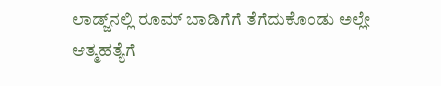ಲಾಡ್ಜ್‌ನಲ್ಲಿ ರೂಮ್‌ ಬಾಡಿಗೆಗೆ ತೆಗೆದುಕೊಂಡು ಅಲ್ಲೇ ಆತ್ಮಹತ್ಯೆಗೆ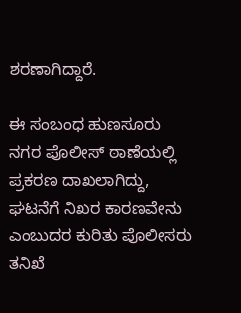ಶರಣಾಗಿದ್ದಾರೆ.

ಈ ಸಂಬಂಧ ಹುಣಸೂರು ನಗರ ಪೊಲೀಸ್ ಠಾಣೆಯಲ್ಲಿ ಪ್ರಕರಣ ದಾಖಲಾಗಿದ್ದು, ಘಟನೆಗೆ ನಿಖರ ಕಾರಣವೇನು ಎಂಬುದರ ಕುರಿತು ಪೊಲೀಸರು ತನಿಖೆ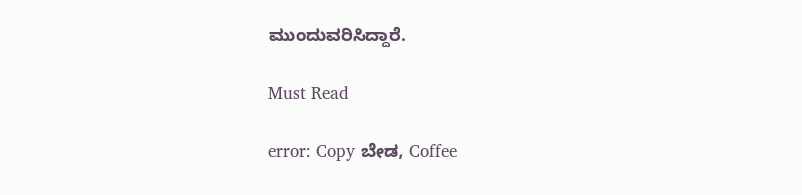ಮುಂದುವರಿಸಿದ್ದಾರೆ.

Must Read

error: Copy ಬೇಡ, Coffee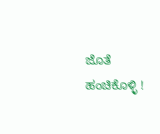ಜೊತೆ ಹಂಚಿಕೊಳ್ಳಿ !